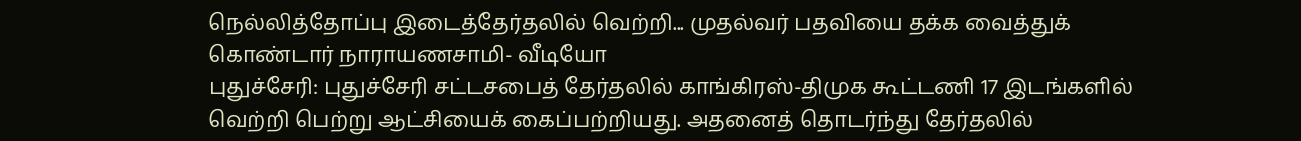நெல்லித்தோப்பு இடைத்தேர்தலில் வெற்றி... முதல்வர் பதவியை தக்க வைத்துக் கொண்டார் நாராயணசாமி- வீடியோ
புதுச்சேரி: புதுச்சேரி சட்டசபைத் தேர்தலில் காங்கிரஸ்-திமுக கூட்டணி 17 இடங்களில் வெற்றி பெற்று ஆட்சியைக் கைப்பற்றியது. அதனைத் தொடர்ந்து தேர்தலில்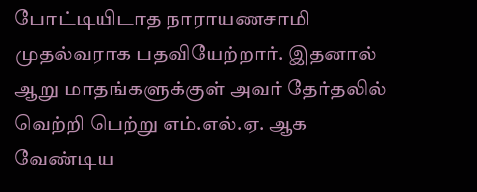போட்டியிடாத நாராயணசாமி முதல்வராக பதவியேற்றார். இதனால் ஆறு மாதங்களுக்குள் அவர் தேர்தலில் வெற்றி பெற்று எம்.எல்.ஏ. ஆக வேண்டிய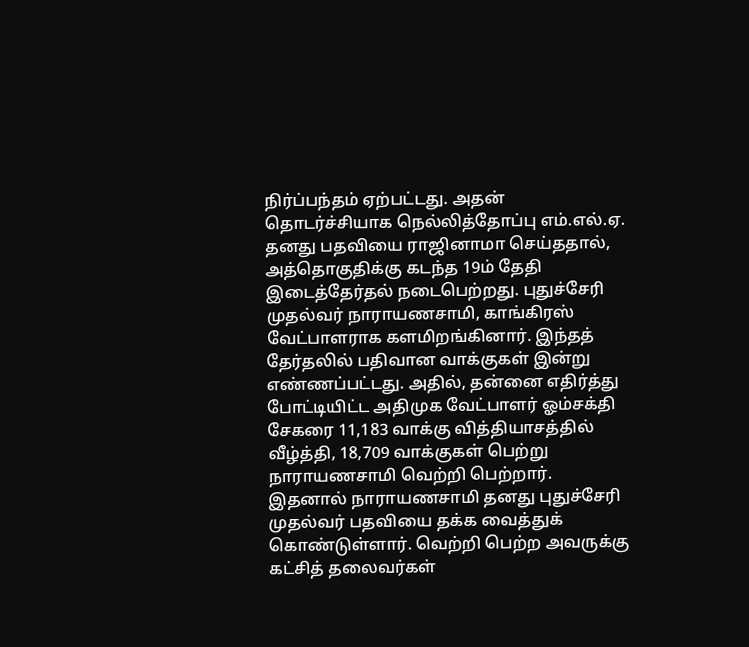நிர்ப்பந்தம் ஏற்பட்டது. அதன் தொடர்ச்சியாக நெல்லித்தோப்பு எம்.எல்.ஏ. தனது பதவியை ராஜினாமா செய்ததால், அத்தொகுதிக்கு கடந்த 19ம் தேதி இடைத்தேர்தல் நடைபெற்றது. புதுச்சேரி முதல்வர் நாராயணசாமி, காங்கிரஸ் வேட்பாளராக களமிறங்கினார். இந்தத் தேர்தலில் பதிவான வாக்குகள் இன்று எண்ணப்பட்டது. அதில், தன்னை எதிர்த்து போட்டியிட்ட அதிமுக வேட்பாளர் ஓம்சக்தி சேகரை 11,183 வாக்கு வித்தியாசத்தில் வீழ்த்தி, 18,709 வாக்குகள் பெற்று நாராயணசாமி வெற்றி பெற்றார். இதனால் நாராயணசாமி தனது புதுச்சேரி முதல்வர் பதவியை தக்க வைத்துக் கொண்டுள்ளார். வெற்றி பெற்ற அவருக்கு கட்சித் தலைவர்கள்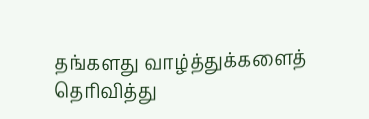தங்களது வாழ்த்துக்களைத் தெரிவித்து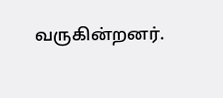வருகின்றனர்.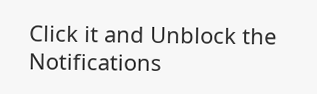Click it and Unblock the Notifications